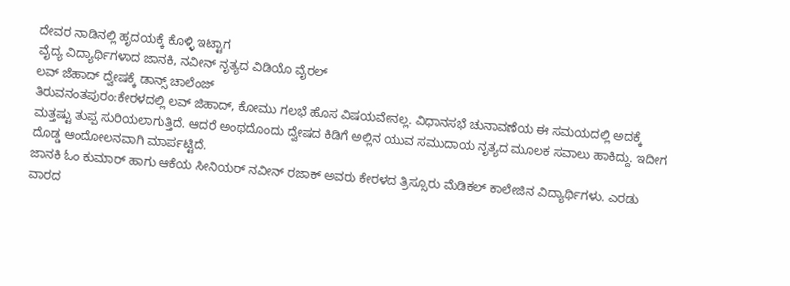ದೇವರ ನಾಡಿನಲ್ಲಿ ಹೃದಯಕ್ಕೆ ಕೊಳ್ಳಿ ಇಟ್ಟಾಗ
ವೈದ್ಯ ವಿದ್ಯಾರ್ಥಿಗಳಾದ ಜಾನಕಿ, ನವೀನ್ ನೃತ್ಯದ ವಿಡಿಯೊ ವೈರಲ್
ಲವ್ ಜೆಹಾದ್ ದ್ವೇಷಕ್ಕೆ ಡಾನ್ಸ್ ಚಾಲೆಂಜ್
ತಿರುವನಂತಪುರಂ:ಕೇರಳದಲ್ಲಿ ಲವ್ ಜಿಹಾದ್, ಕೋಮು ಗಲಭೆ ಹೊಸ ವಿಷಯವೇನಲ್ಲ. ವಿಧಾನಸಭೆ ಚುನಾವಣೆಯ ಈ ಸಮಯದಲ್ಲಿ ಅದಕ್ಕೆ ಮತ್ತಷ್ಟು ತುಪ್ಪ ಸುರಿಯಲಾಗುತ್ತಿದೆ. ಆದರೆ ಅಂಥದೊಂದು ದ್ವೇಷದ ಕಿಡಿಗೆ ಅಲ್ಲಿನ ಯುವ ಸಮುದಾಯ ನೃತ್ಯದ ಮೂಲಕ ಸವಾಲು ಹಾಕಿದ್ದು. ಇದೀಗ ದೊಡ್ಡ ಆಂದೋಲನವಾಗಿ ಮಾರ್ಪಟ್ಟಿದೆ.
ಜಾನಕಿ ಓಂ ಕುಮಾರ್ ಹಾಗು ಆಕೆಯ ಸೀನಿಯರ್ ನವೀನ್ ರಜಾಕ್ ಅವರು ಕೇರಳದ ತ್ರಿಸ್ಸೂರು ಮೆಡಿಕಲ್ ಕಾಲೇಜಿನ ವಿದ್ಯಾರ್ಥಿಗಳು. ಎರಡು ವಾರದ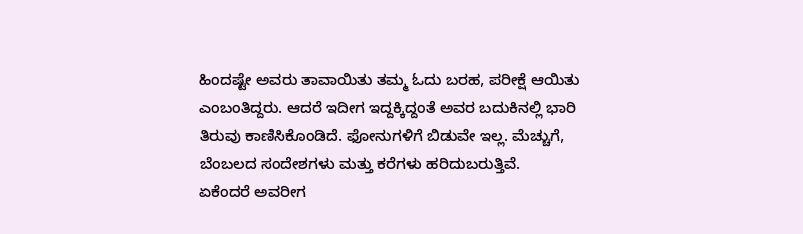ಹಿಂದಷ್ಟೇ ಅವರು ತಾವಾಯಿತು ತಮ್ಮ ಓದು ಬರಹ, ಪರೀಕ್ಷೆ ಆಯಿತು ಎಂಬಂತಿದ್ದರು. ಆದರೆ ಇದೀಗ ಇದ್ದಕ್ಕಿದ್ದಂತೆ ಅವರ ಬದುಕಿನಲ್ಲಿ ಭಾರಿ ತಿರುವು ಕಾಣಿಸಿಕೊಂಡಿದೆ. ಫೋನುಗಳಿಗೆ ಬಿಡುವೇ ಇಲ್ಲ. ಮೆಚ್ಚುಗೆ, ಬೆಂಬಲದ ಸಂದೇಶಗಳು ಮತ್ತು ಕರೆಗಳು ಹರಿದುಬರುತ್ತಿವೆ.
ಏಕೆಂದರೆ ಅವರೀಗ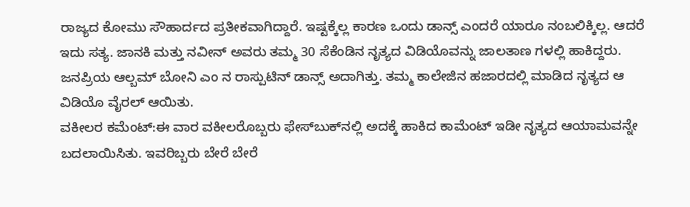ರಾಜ್ಯದ ಕೋಮು ಸೌಹಾರ್ದದ ಪ್ರತೀಕವಾಗಿದ್ದಾರೆ. ಇಷ್ಟಕ್ಕೆಲ್ಲ ಕಾರಣ ಒಂದು ಡಾನ್ಸ್‌ ಎಂದರೆ ಯಾರೂ ನಂಬಲಿಕ್ಕಿಲ್ಲ. ಆದರೆ ಇದು ಸತ್ಯ. ಜಾನಕಿ ಮತ್ತು ನವೀನ್ ಅವರು ತಮ್ಮ 30 ಸೆಕೆಂಡಿನ ನೃತ್ಯದ ವಿಡಿಯೊವನ್ನು ಜಾಲತಾಣ ಗಳಲ್ಲಿ ಹಾಕಿದ್ದರು. ಜನಪ್ರಿಯ ಆಲ್ಬಮ್ ಬೋನಿ ಎಂ ನ ರಾಸ್ಪುಟಿನ್ ಡಾನ್ಸ್ ಅದಾಗಿತ್ತು. ತಮ್ಮ ಕಾಲೇಜಿನ ಹಜಾರದಲ್ಲಿ ಮಾಡಿದ ನೃತ್ಯದ ಆ ವಿಡಿಯೊ ವೈರಲ್ ಆಯಿತು.
ವಕೀಲರ ಕಮೆಂಟ್:ಈ ವಾರ ವಕೀಲರೊಬ್ಬರು ಫೇಸ್‌ಬುಕ್‌ನಲ್ಲಿ ಅದಕ್ಕೆ ಹಾಕಿದ ಕಾಮೆಂಟ್ ಇಡೀ ನೃತ್ಯದ ಆಯಾಮವನ್ನೇ ಬದಲಾಯಿಸಿತು. ಇವರಿಬ್ಬರು ಬೇರೆ ಬೇರೆ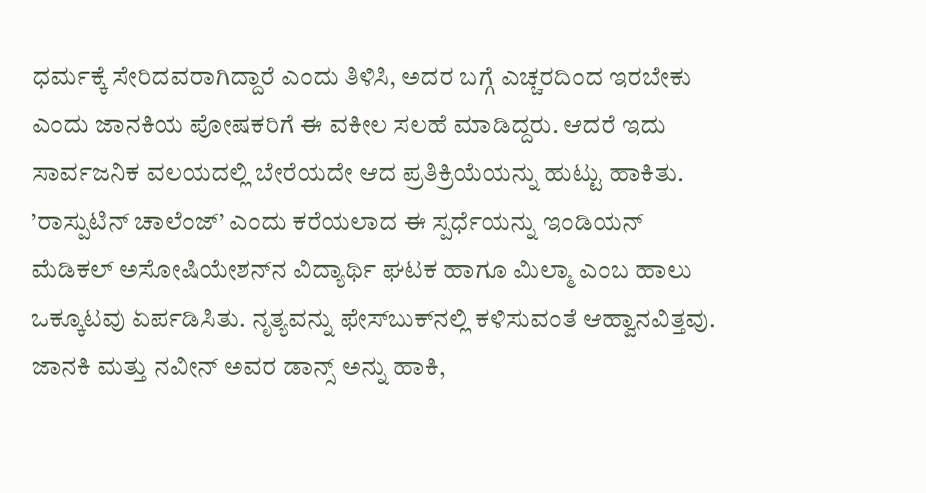ಧರ್ಮಕ್ಕೆ ಸೇರಿದವರಾಗಿದ್ದಾರೆ ಎಂದು ತಿಳಿಸಿ, ಅದರ ಬಗ್ಗೆ ಎಚ್ಚರದಿಂದ ಇರಬೇಕು ಎಂದು ಜಾನಕಿಯ ಪೋಷಕರಿಗೆ ಈ ವಕೀಲ ಸಲಹೆ ಮಾಡಿದ್ದರು. ಆದರೆ ಇದು ಸಾರ್ವಜನಿಕ ವಲಯದಲ್ಲಿ ಬೇರೆಯದೇ ಆದ ಪ್ರತಿಕ್ರಿಯೆಯನ್ನು ಹುಟ್ಟು ಹಾಕಿತು.
’ರಾಸ್ಪುಟಿನ್ ಚಾಲೆಂಜ್’ ಎಂದು ಕರೆಯಲಾದ ಈ ಸ್ಪರ್ಧೆಯನ್ನು ಇಂಡಿಯನ್ ಮೆಡಿಕಲ್ ಅಸೋಷಿಯೇಶನ್‌ನ ವಿದ್ಯಾರ್ಥಿ ಘಟಕ ಹಾಗೂ ಮಿಲ್ಮಾ ಎಂಬ ಹಾಲು ಒಕ್ಕೂಟವು ಏರ್ಪಡಿಸಿತು. ನೃತ್ಯವನ್ನು ಫೇಸ್‌ಬುಕ್‌ನಲ್ಲಿ ಕಳಿಸುವಂತೆ ಆಹ್ವಾನವಿತ್ತವು. ಜಾನಕಿ ಮತ್ತು ನವೀನ್ ಅವರ ಡಾನ್ಸ್‌ ಅನ್ನು ಹಾಕಿ,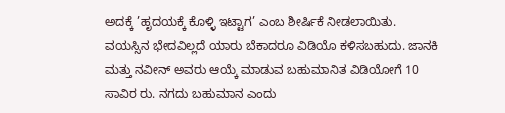ಅದಕ್ಕೆ ’ಹೃದಯಕ್ಕೆ ಕೊಳ್ಳಿ ಇಟ್ಟಾಗ’ ಎಂಬ ಶೀರ್ಷಿಕೆ ನೀಡಲಾಯಿತು.
ವಯಸ್ಸಿನ ಭೇದವಿಲ್ಲದೆ ಯಾರು ಬೆಕಾದರೂ ವಿಡಿಯೊ ಕಳಿಸಬಹುದು. ಜಾನಕಿ ಮತ್ತು ನವೀನ್ ಅವರು ಆಯ್ಕೆ ಮಾಡುವ ಬಹುಮಾನಿತ ವಿಡಿಯೋಗೆ 10 ಸಾವಿರ ರು. ನಗದು ಬಹುಮಾನ ಎಂದು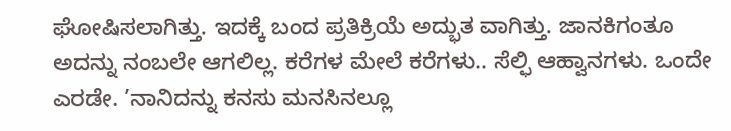ಘೋಷಿಸಲಾಗಿತ್ತು. ಇದಕ್ಕೆ ಬಂದ ಪ್ರತಿಕ್ರಿಯೆ ಅದ್ಭುತ ವಾಗಿತ್ತು. ಜಾನಕಿಗಂತೂ ಅದನ್ನು ನಂಬಲೇ ಆಗಲಿಲ್ಲ. ಕರೆಗಳ ಮೇಲೆ ಕರೆಗಳು.. ಸೆಲ್ಫಿ ಆಹ್ವಾನಗಳು. ಒಂದೇ ಎರಡೇ. ’ನಾನಿದನ್ನು ಕನಸು ಮನಸಿನಲ್ಲೂ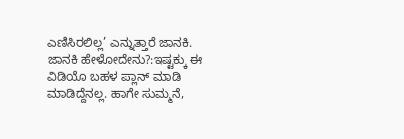ಎಣಿಸಿರಲಿಲ್ಲ’ ಎನ್ನುತ್ತಾರೆ ಜಾನಕಿ.
ಜಾನಕಿ ಹೇಳೋದೇನು?:ಇಷ್ಟಕ್ಕು ಈ ವಿಡಿಯೊ ಬಹಳ ಪ್ಲಾನ್ ಮಾಡಿ ಮಾಡಿದ್ದೆನಲ್ಲ. ಹಾಗೇ ಸುಮ್ಮನೆ,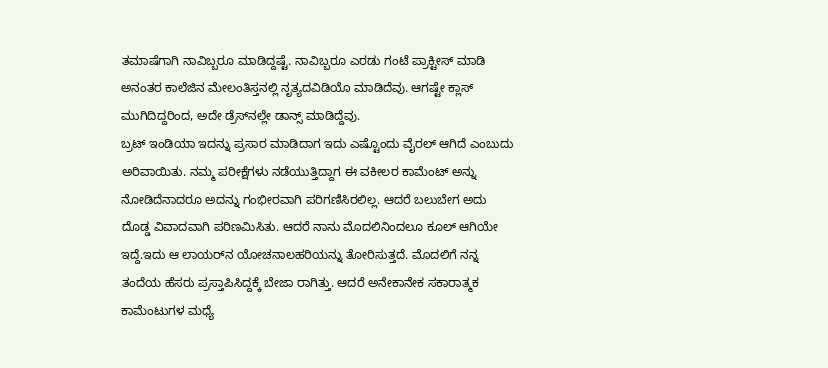ತಮಾಷೆಗಾಗಿ ನಾವಿಬ್ಬರೂ ಮಾಡಿದ್ದಷ್ಟೆ. ನಾವಿಬ್ಬರೂ ಎರಡು ಗಂಟೆ ಪ್ರಾಕ್ಟೀಸ್ ಮಾಡಿ ಅನಂತರ ಕಾಲೆಜಿನ ಮೇಲಂತಿಸ್ತನಲ್ಲಿ ನೃತ್ಯದವಿಡಿಯೊ ಮಾಡಿದೆವು. ಆಗಷ್ಟೇ ಕ್ಲಾಸ್ ಮುಗಿದಿದ್ದರಿಂದ, ಅದೇ ಡ್ರೆಸ್‌ನಲ್ಲೇ ಡಾನ್ಸ್‌ ಮಾಡಿದ್ದೆವು.
ಬ್ರಟ್ ಇಂಡಿಯಾ ಇದನ್ನು ಪ್ರಸಾರ ಮಾಡಿದಾಗ ಇದು ಎಷ್ಟೊಂದು ವೈರಲ್ ಆಗಿದೆ ಎಂಬುದು ಅರಿವಾಯಿತು. ನಮ್ಮ ಪರೀಕ್ಷೆಗಳು ನಡೆಯುತ್ತಿದ್ದಾಗ ಈ ವಕೀಲರ ಕಾಮೆಂಟ್ ಅನ್ನು ನೋಡಿದೆನಾದರೂ ಅದನ್ನು ಗಂಭೀರವಾಗಿ ಪರಿಗಣಿಸಿರಲಿಲ್ಲ. ಆದರೆ ಬಲುಬೇಗ ಅದು ದೊಡ್ಡ ವಿವಾದವಾಗಿ ಪರಿಣಮಿಸಿತು. ಆದರೆ ನಾನು ಮೊದಲಿನಿಂದಲೂ ಕೂಲ್ ಆಗಿಯೇ ಇದ್ದೆ.ಇದು ಆ ಲಾಯರ್‌ನ ಯೋಚನಾಲಹರಿಯನ್ನು ತೋರಿಸುತ್ತದೆ. ಮೊದಲಿಗೆ ನನ್ನ ತಂದೆಯ ಹೆಸರು ಪ್ರಸ್ತಾಪಿಸಿದ್ದಕ್ಕೆ ಬೇಜಾ ರಾಗಿತ್ತು. ಆದರೆ ಅನೇಕಾನೇಕ ಸಕಾರಾತ್ಮಕ ಕಾಮೆಂಟುಗಳ ಮಧ್ಯೆ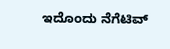ಇದೊಂದು ನೆಗೆಟಿವ್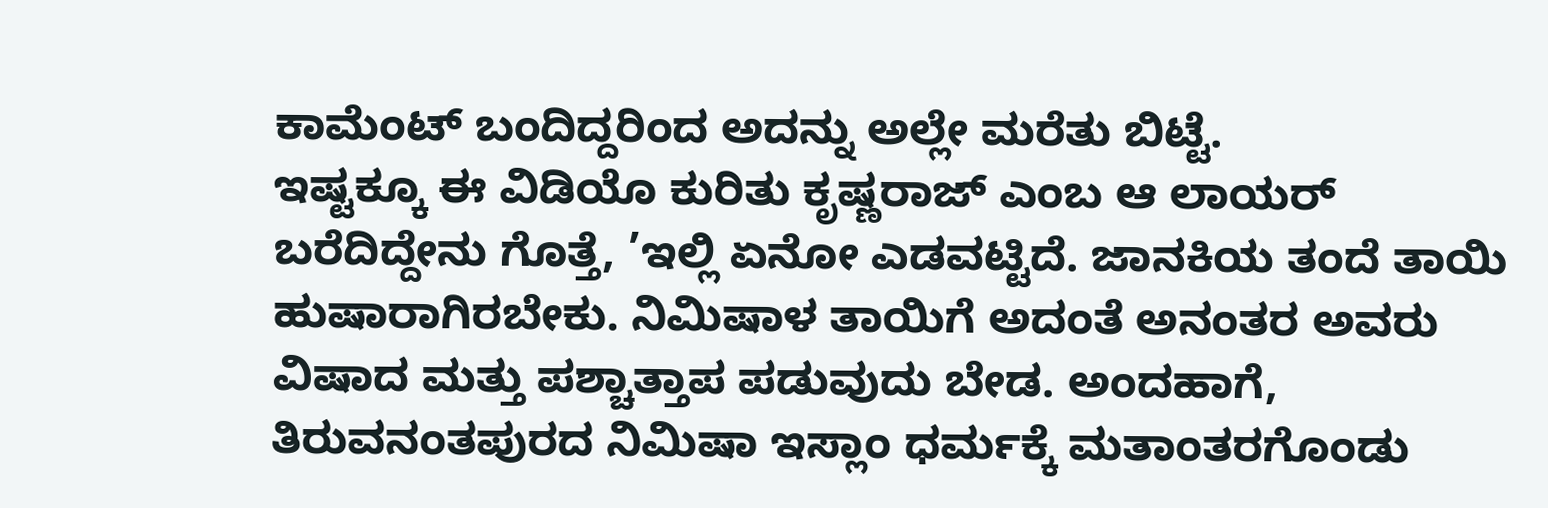ಕಾಮೆಂಟ್ ಬಂದಿದ್ದರಿಂದ ಅದನ್ನು ಅಲ್ಲೇ ಮರೆತು ಬಿಟ್ಟೆ.
ಇಷ್ಟಕ್ಕೂ ಈ ವಿಡಿಯೊ ಕುರಿತು ಕೃಷ್ಣರಾಜ್ ಎಂಬ ಆ ಲಾಯರ್ ಬರೆದಿದ್ದೇನು ಗೊತ್ತೆ, ’ಇಲ್ಲಿ ಏನೋ ಎಡವಟ್ಟಿದೆ. ಜಾನಕಿಯ ತಂದೆ ತಾಯಿ ಹುಷಾರಾಗಿರಬೇಕು. ನಿಮಿಷಾಳ ತಾಯಿಗೆ ಅದಂತೆ ಅನಂತರ ಅವರು ವಿಷಾದ ಮತ್ತು ಪಶ್ಚಾತ್ತಾಪ ಪಡುವುದು ಬೇಡ. ಅಂದಹಾಗೆ, ತಿರುವನಂತಪುರದ ನಿಮಿಷಾ ಇಸ್ಲಾಂ ಧರ್ಮಕ್ಕೆ ಮತಾಂತರಗೊಂಡು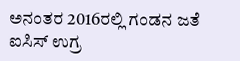ಅನಂತರ 2016ರಲ್ಲಿ ಗಂಡನ ಜತೆ ಐಸಿಸ್ ಉಗ್ರ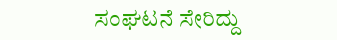ಸಂಘಟನೆ ಸೇರಿದ್ದು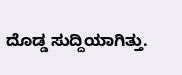ದೊಡ್ಡ ಸುದ್ದಿಯಾಗಿತ್ತು.